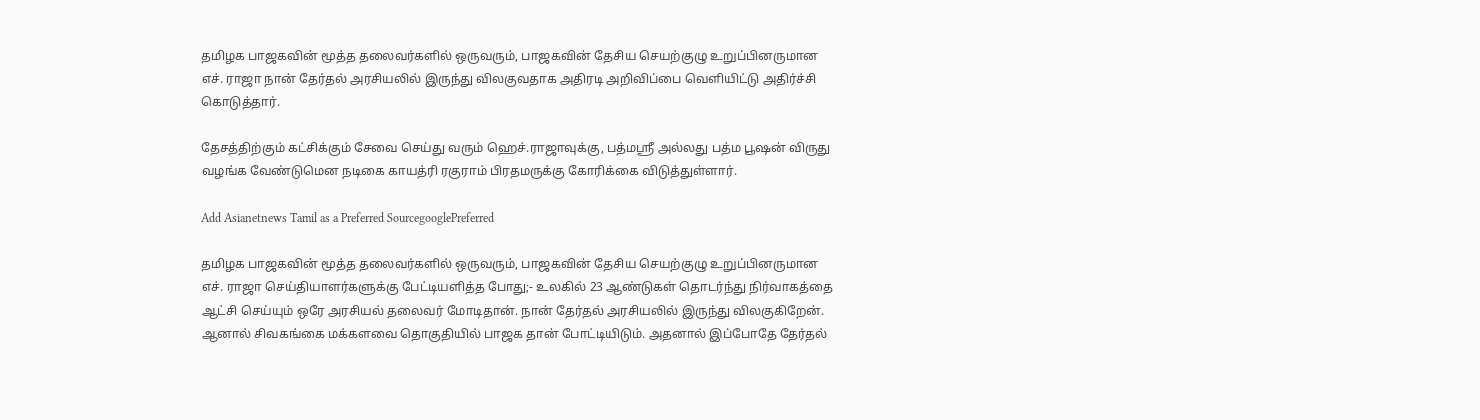தமிழக பாஜகவின் மூத்த தலைவர்களில் ஒருவரும், பாஜகவின் தேசிய செயற்குழு உறுப்பினருமான எச். ராஜா நான் தேர்தல் அரசியலில் இருந்து விலகுவதாக அதிரடி அறிவிப்பை வெளியிட்டு அதிர்ச்சி கொடுத்தார்.

தேசத்திற்கும் கட்சிக்கும் சேவை செய்து வரும் ஹெச்.ராஜாவுக்கு, பத்மஸ்ரீ அல்லது பத்ம பூஷன் விருது வழங்க வேண்டுமென நடிகை காயத்ரி ரகுராம் பிரதமருக்கு கோரிக்கை விடுத்துள்ளார்.

Add Asianetnews Tamil as a Preferred SourcegooglePreferred

தமிழக பாஜகவின் மூத்த தலைவர்களில் ஒருவரும், பாஜகவின் தேசிய செயற்குழு உறுப்பினருமான எச். ராஜா செய்தியாளர்களுக்கு பேட்டியளித்த போது;- உலகில் 23 ஆண்டுகள் தொடர்ந்து நிர்வாகத்தை ஆட்சி செய்யும் ஒரே அரசியல் தலைவர் மோடிதான். நான் தேர்தல் அரசியலில் இருந்து விலகுகிறேன். ஆனால் சிவகங்கை மக்களவை தொகுதியில் பாஜக தான் போட்டியிடும். அதனால் இப்போதே தேர்தல்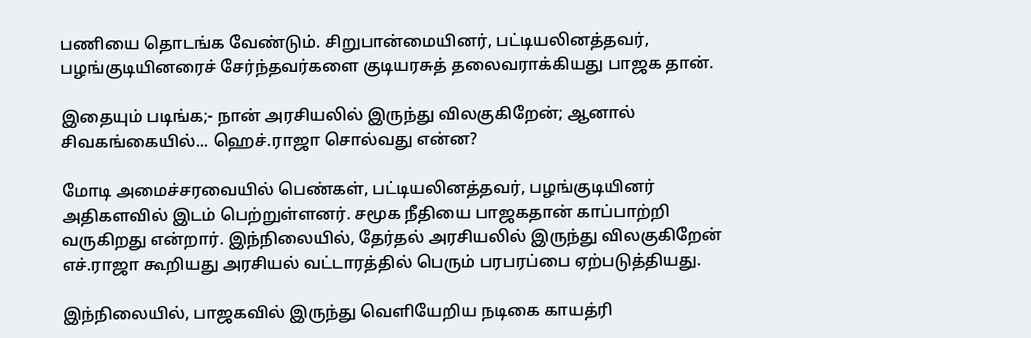பணியை தொடங்க வேண்டும். சிறுபான்மையினர், பட்டியலினத்தவர், பழங்குடியினரைச் சேர்ந்தவர்களை குடியரசுத் தலைவராக்கியது பாஜக தான்.

இதையும் படிங்க;- நான் அரசியலில் இருந்து விலகுகிறேன்; ஆனால் சிவகங்கையில்... ஹெச்.ராஜா சொல்வது என்ன?

மோடி அமைச்சரவையில் பெண்கள், பட்டியலினத்தவர், பழங்குடியினர் அதிகளவில் இடம் பெற்றுள்ளனர். சமூக நீதியை பாஜகதான் காப்பாற்றி வருகிறது என்றார். இந்நிலையில், தேர்தல் அரசியலில் இருந்து விலகுகிறேன் எச்.ராஜா கூறியது அரசியல் வட்டாரத்தில் பெரும் பரபரப்பை ஏற்படுத்தியது.

இந்நிலையில், பாஜகவில் இருந்து வெளியேறிய நடிகை காயத்ரி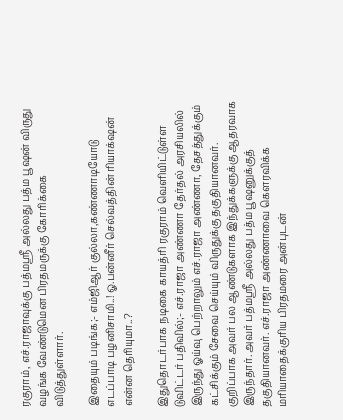ரகுராம், எச்.ராஜாவுக்கு பத்மஸ்ரீ அல்லது பத்ம பூஷன் விருது வழங்க வேண்டுமென பிரதமருக்கு கோரிக்கை விடுத்துள்ளார்.

இதையும் படிங்க;- எம்ஜிஆர் குல்லா,கண்ணாடியோடு எடப்பாடி பழனிசாமி..! ஓ.பன்னீர் செல்வத்தின் ரியாக்‌ஷன் என்ன தெரியுமா..?

இதுதொடர்பாக நடிகை காயத்ரி ரகுராம் வெளியிட்டுள்ள டுவிட்டர் பதிவில்;- எச்.ராஜா அண்ணா தேர்தல் அரசியலில் இருந்து ஓய்வு பெற்றாலும் எச்.ராஜா அண்ணா, தேசத்துக்கும் கட்சிக்கும் சேவை செய்யும் விருதுக்கு தகுதியானவர். குறிப்பாக அவர் பல ஆண்டுகளாக இந்துக்களுக்கு ஆதரவாக இருந்தார். அவர் பத்மஸ்ரீ அல்லது பத்ம பூஷனுக்குத் தகுதியானவர். எச்.ராஜா அண்ணாவை கௌரவிக்க மரியாதைக்குரிய பிரதமரை அன்புடன்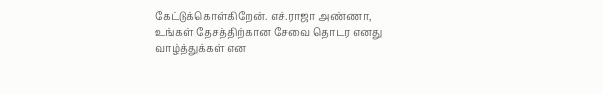கேட்டுக்கொள்கிறேன். எச்.ராஜா அண்ணா, உங்கள் தேசத்திற்கான சேவை தொடர எனது வாழ்த்துக்கள் என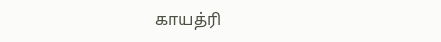காயத்ரி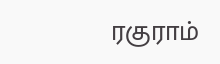ரகுராம்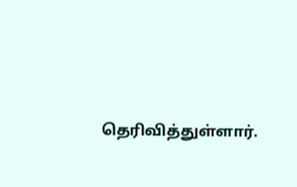தெரிவித்துள்ளார்.